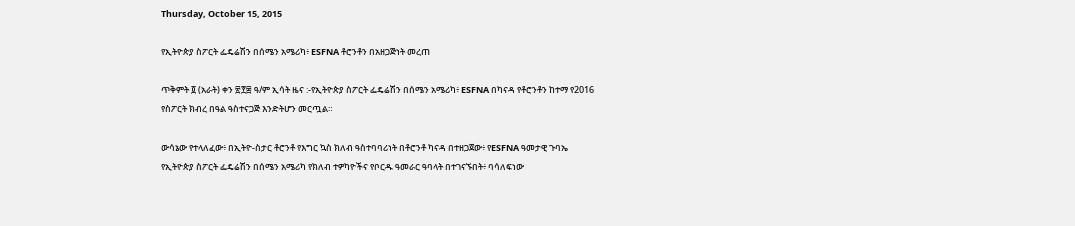Thursday, October 15, 2015

የኢትዮጵያ ስፖርት ፌዴሬሽን በሰሜን አሜሪካ፥ ESFNA ቶሮንቶን በአዘጋጅነት መረጠ

ጥቅምት ፬ (አራት) ቀን ፳፻፰ ዓ/ም ኢሳት ዜና :-የኢትዮጵያ ስፖርት ፌዴሬሽን በሰሜን አሜሪካ፥ ESFNA በካናዳ የቶሮንቶን ከተማ የ2016 የስፖርት ክብረ በዓል ዓስተናጋጅ እንድትሆን መርጧል።

ውሳኔው የተላለፈው፥ በኢትዮ-ስታር ቶሮንቶ የእግር ኳስ ክለብ ዓስተባባሪነት በቶሮንቶ ካናዳ በተዘጋጀው፥ የESFNA ዓመታዊ ጉባኤ የኢትዮጵያ ስፖርት ፌዴሬሽን በሰሜን አሜሪካ የክለብ ተዎካዮችና የቦርዱ ዓመራር ዓባላት በተገናኙበት፥ ባሳለፍነው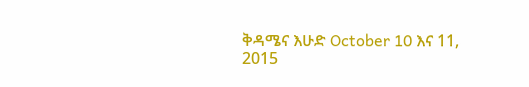ቅዳሜና እሁድ October 10 እና 11, 2015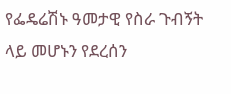የፌዴሬሽኑ ዓመታዊ የስራ ጉብኝት ላይ መሆኑን የደረሰን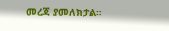መረጃ ያመለክታል።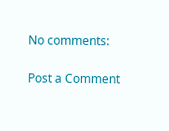No comments:

Post a Comment